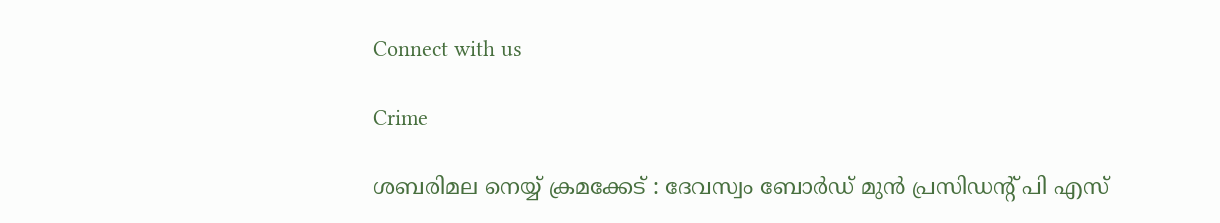Connect with us

Crime

ശബരിമല നെയ്യ് ക്രമക്കേട് : ദേവസ്വം ബോർഡ് മുൻ പ്രസിഡന്റ് പി എസ്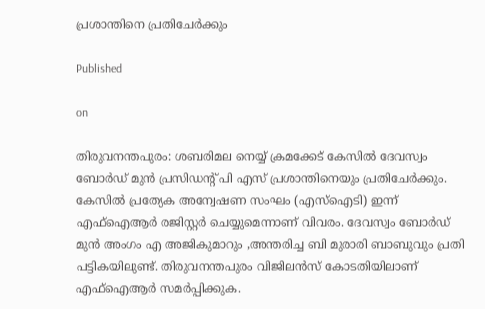പ്രശാന്തിനെ പ്രതിചേർക്കും

Published

on

തിരുവനന്തപുരം: ശബരിമല നെയ്യ് ക്രമക്കേട് കേസിൽ ദേവസ്വം ബോർഡ് മുൻ പ്രസിഡന്റ് പി എസ് പ്രശാന്തിനെയും പ്രതിചേർക്കും. കേസിൽ പ്രത്യേക അന്വേഷണ സംഘം (എസ്ഐടി) ഇന്ന് എഫ്ഐആർ രജിസ്റ്റർ ചെയ്യുമെന്നാണ് വിവരം. ദേവസ്വം ബോർഡ് മുൻ അംഗം എ അജികുമാറും ,അന്തരിച്ച ബി മുരാരി ബാബുവും പ്രതി പട്ടികയിലുണ്ട്. തിരുവനന്തപുരം വിജിലൻസ് കോടതിയിലാണ് എഫ്ഐആർ സമർപ്പിക്കുക.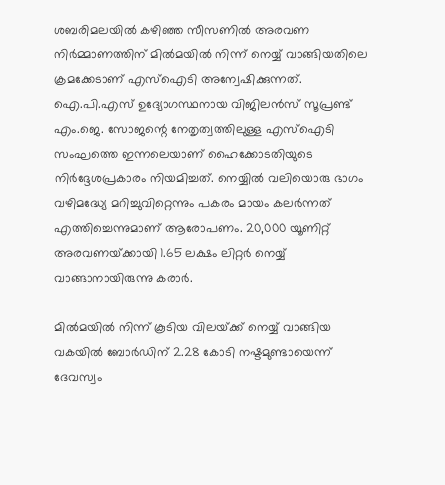ശബരിമലയിൽ കഴിഞ്ഞ സീസണിൽ അരവണ നിർമ്മാണത്തിന് മിൽമയിൽ നിന്ന് നെയ്യ് വാങ്ങിയതിലെ ക്രമക്കേടാണ് എസ്ഐടി അന്വേഷിക്കുന്നത്. ഐ.പി.എസ് ഉദ്യോഗസ്ഥനായ വിജിലൻസ് സൂപ്രണ്ട് എം.ജെ. സോജന്റെ നേതൃത്വത്തിലുള്ള എസ്ഐടി സംഘത്തെ ഇന്നലെയാണ് ഹൈക്കോടതിയുടെ നിർദ്ദേശപ്രകാരം നിയമിച്ചത്. നെയ്യിൽ വലിയൊരു ഭാഗം വഴിമദ്ധ്യേ മറിച്ചുവിറ്റെന്നും പകരം മായം കലർന്നത് എത്തിച്ചെന്നുമാണ് ആരോപണം. 20,000 യൂണിറ്റ് അരവണയ്‌ക്കായി 1.65 ലക്ഷം ലിറ്റർ നെയ്യ് വാങ്ങാനായിരുന്നു കരാർ.

മിൽമയിൽ നിന്ന് കൂടിയ വിലയ്‌ക്ക് നെയ്യ് വാങ്ങിയ വകയിൽ ബോർഡിന് 2.28 കോടി നഷ്ടമുണ്ടായെന്ന് ദേവസ്വം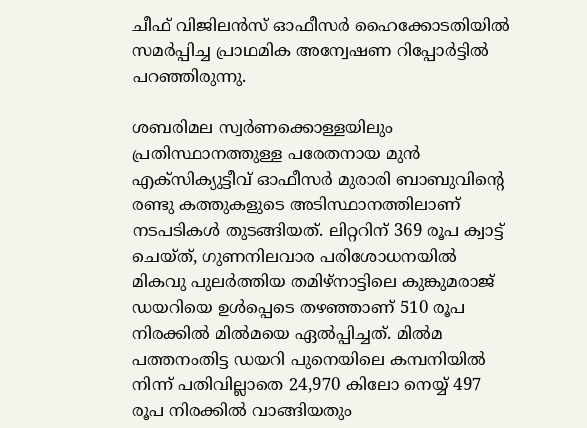ചീഫ് വിജിലൻസ് ഓഫീസർ ഹൈക്കോടതിയിൽ സമർപ്പിച്ച പ്രാഥമിക അന്വേഷണ റിപ്പോർട്ടിൽ പറഞ്ഞിരുന്നു.

ശബരിമല സ്വർണക്കൊള്ളയിലും പ്രതിസ്ഥാനത്തുള്ള പരേതനായ മുൻ എക്‌സിക്യുട്ടീവ് ഓഫീസർ മുരാരി ബാബുവിന്റെ രണ്ടു കത്തുകളുടെ അടിസ്ഥാനത്തിലാണ് നടപടികൾ തുടങ്ങിയത്. ലിറ്ററിന് 369 രൂപ ക്വാട്ട് ചെയ്ത്, ഗുണനിലവാര പരിശോധനയിൽ മികവു പുലർത്തിയ തമിഴ്‌നാട്ടിലെ കുങ്കുമരാജ് ഡയറിയെ ഉൾപ്പെടെ തഴഞ്ഞാണ് 510 രൂപ നിരക്കിൽ മിൽമയെ ഏൽപ്പിച്ചത്. മിൽമ പത്തനംതിട്ട ഡയറി പുനെയിലെ കമ്പനിയിൽ നിന്ന് പതിവില്ലാതെ 24,970 കിലോ നെയ്യ് 497 രൂപ നിരക്കിൽ വാങ്ങിയതും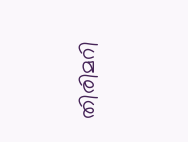തിരിമറി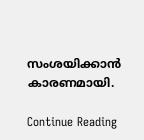സംശയിക്കാൻ കാരണമായി.

Continue Reading